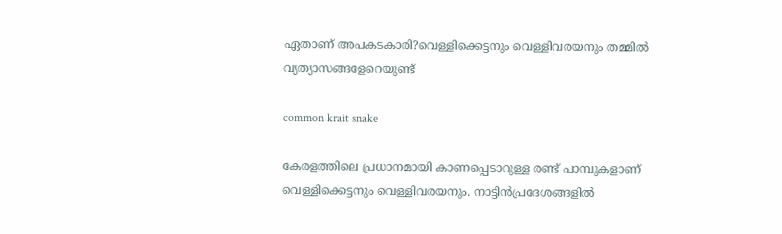ഏതാണ് അപകടകാരി?വെള്ളിക്കെട്ടനും വെള്ളിവരയനും തമ്മിൽ വ്യത്യാസങ്ങളേറെയുണ്ട്

common krait snake

കേരളത്തിലെ പ്രധാനമായി കാണപ്പെടാറുള്ള രണ്ട് പാമ്പുകളാണ് വെള്ളിക്കെട്ടനും വെള്ളിവരയനും. നാട്ടിൻപ്രദേശങ്ങളിൽ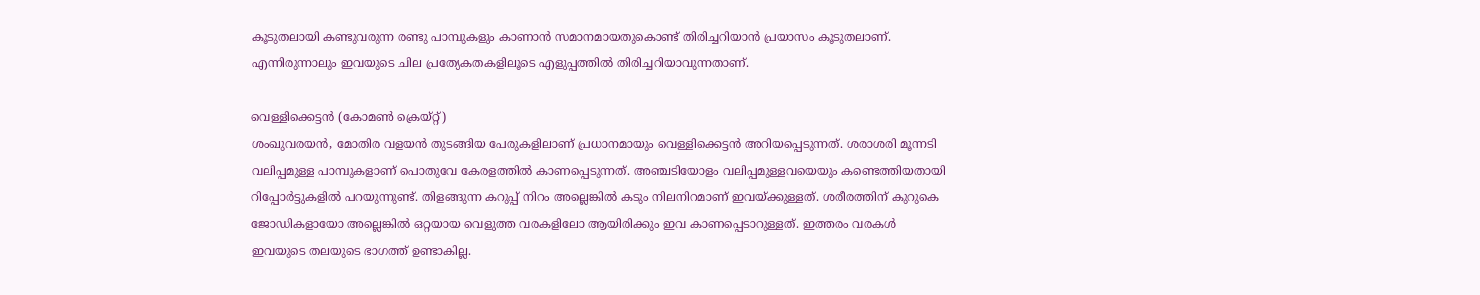കൂടുതലായി കണ്ടുവരുന്ന രണ്ടു പാമ്പുകളും കാണാൻ സമാനമായതുകൊണ്ട് തിരിച്ചറിയാൻ പ്രയാസം കൂടുതലാണ്. എന്നിരുന്നാലും ഇവയുടെ ചില പ്രത്യേകതകളിലൂടെ എളുപ്പത്തിൽ തിരിച്ചറിയാവുന്നതാണ്.

വെള്ളിക്കെട്ടൻ (കോമൺ ക്രെയ്റ്റ്)
ശംഖുവരയൻ, മോതിര വളയൻ തുടങ്ങിയ പേരുകളിലാണ് പ്രധാനമായും വെള്ളിക്കെട്ടൻ അറിയപ്പെടുന്നത്. ശരാശരി മൂന്നടി വലിപ്പമുള്ള പാമ്പുകളാണ് പൊതുവേ കേരളത്തിൽ കാണപ്പെടുന്നത്. അഞ്ചടിയോളം വലിപ്പമുള്ളവയെയും കണ്ടെത്തിയതായി റിപ്പോർട്ടുകളിൽ പറയുന്നുണ്ട്. തിളങ്ങുന്ന കറുപ്പ് നിറം അല്ലെങ്കിൽ കടും നിലനിറമാണ് ഇവയ്ക്കുള്ളത്. ശരീരത്തിന് കുറുകെ ജോഡികളായോ അല്ലെങ്കിൽ ഒറ്റയായ വെളുത്ത വരകളിലോ ആയിരിക്കും ഇവ കാണപ്പെടാറുള്ളത്. ഇത്തരം വരകൾ ഇവയുടെ തലയുടെ ഭാഗത്ത് ഉണ്ടാകില്ല.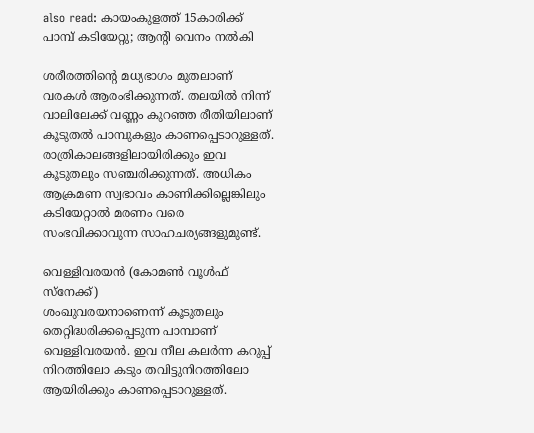also read: കായംകുളത്ത് 15കാരിക്ക് പാമ്പ് കടിയേറ്റു; ആന്റി വെനം നൽകി

ശരീരത്തിന്റെ മധ്യഭാഗം മുതലാണ് വരകൾ ആരംഭിക്കുന്നത്. തലയിൽ നിന്ന് വാലിലേക്ക് വണ്ണം കുറഞ്ഞ രീതിയിലാണ് കൂടുതൽ പാമ്പുകളും കാണപ്പെടാറുള്ളത്. രാത്രികാലങ്ങളിലായിരിക്കും ഇവ കൂടുതലും സഞ്ചരിക്കുന്നത്. അധികം ആക്രമണ സ്വഭാവം കാണിക്കില്ലെങ്കിലും കടിയേറ്റാൽ മരണം വരെ സംഭവിക്കാവുന്ന സാഹചര്യങ്ങളുമുണ്ട്.

വെള്ളിവരയൻ (കോമൺ വൂൾഫ് സ്നേക്ക്)
ശംഖുവരയനാണെന്ന് കൂടുതലും തെറ്റിദ്ധരിക്കപ്പെടുന്ന പാമ്പാണ് വെള്ളിവരയൻ. ഇവ നീല കലർന്ന കറുപ്പ് നിറത്തിലോ കടും തവിട്ടുനിറത്തിലോ ആയിരിക്കും കാണപ്പെടാറുള്ളത്.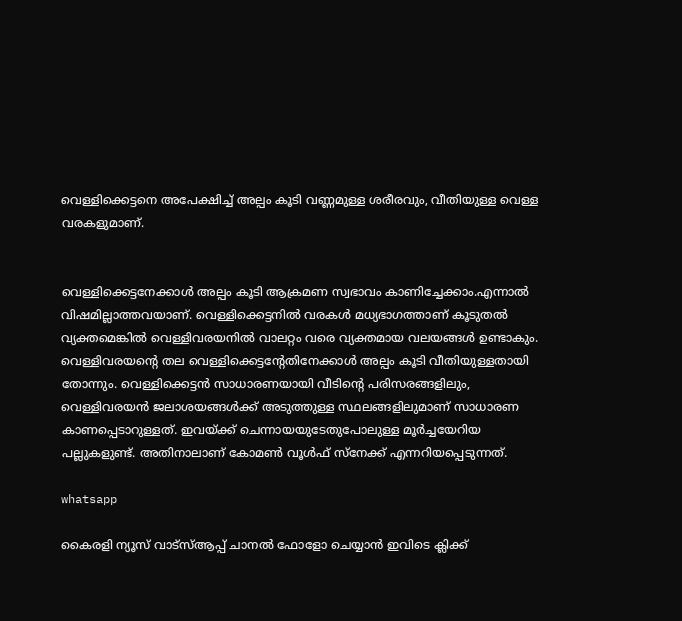വെള്ളിക്കെട്ടനെ അപേക്ഷിച്ച് അല്പം കൂടി വണ്ണമുള്ള ശരീരവും, വീതിയുള്ള വെള്ള വരകളുമാണ്.


വെള്ളിക്കെട്ടനേക്കാൾ അല്പം കൂടി ആക്രമണ സ്വഭാവം കാണിച്ചേക്കാം.എന്നാൽ വിഷമില്ലാത്തവയാണ്. വെള്ളിക്കെട്ടനിൽ വരകൾ മധ്യഭാഗത്താണ് കൂടുതൽ വ്യക്തമെങ്കിൽ വെള്ളിവരയനിൽ വാലറ്റം വരെ വ്യക്തമായ വലയങ്ങൾ ഉണ്ടാകും. വെള്ളിവരയന്റെ തല വെള്ളിക്കെട്ടന്റേതിനേക്കാൾ അല്പം കൂടി വീതിയുള്ളതായി തോന്നും. വെള്ളിക്കെട്ടൻ സാധാരണയായി വീടിന്റെ പരിസരങ്ങളിലും, വെള്ളിവരയൻ ജലാശയങ്ങൾക്ക് അടുത്തുള്ള സ്ഥലങ്ങളിലുമാണ് സാധാരണ കാണപ്പെടാറുള്ളത്. ഇവയ്ക്ക് ചെന്നായയുടേതുപോലുള്ള മൂർച്ചയേറിയ പല്ലുകളുണ്ട്. അതിനാലാണ് കോമൺ വൂൾഫ് സ്നേക്ക് എന്നറിയപ്പെടുന്നത്.

whatsapp

കൈരളി ന്യൂസ് വാട്‌സ്ആപ്പ് ചാനല്‍ ഫോളോ ചെയ്യാന്‍ ഇവിടെ ക്ലിക്ക്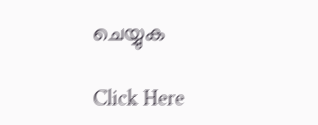ചെയ്യുക

Click Here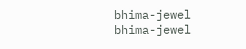bhima-jewel
bhima-jewel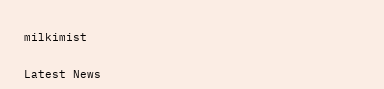milkimist

Latest News